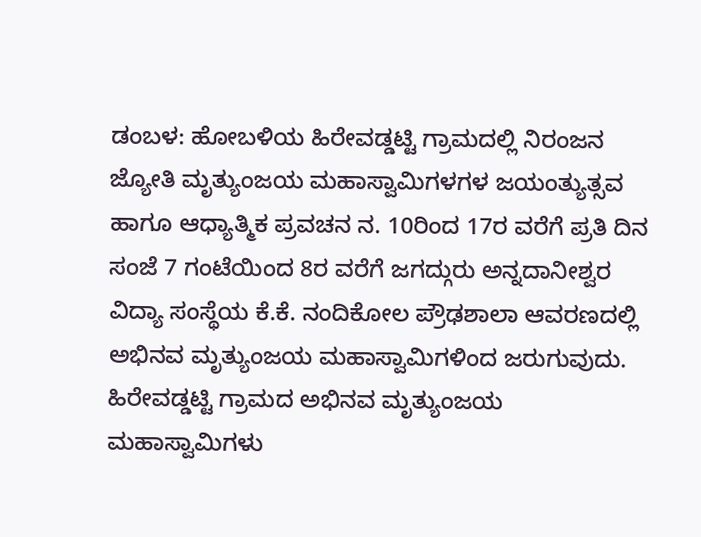ಡಂಬಳ: ಹೋಬಳಿಯ ಹಿರೇವಡ್ಡಟ್ಟಿ ಗ್ರಾಮದಲ್ಲಿ ನಿರಂಜನ ಜ್ಯೋತಿ ಮೃತ್ಯುಂಜಯ ಮಹಾಸ್ವಾಮಿಗಳಗಳ ಜಯಂತ್ಯುತ್ಸವ ಹಾಗೂ ಆಧ್ಯಾತ್ಮಿಕ ಪ್ರವಚನ ನ. 10ರಿಂದ 17ರ ವರೆಗೆ ಪ್ರತಿ ದಿನ ಸಂಜೆ 7 ಗಂಟೆಯಿಂದ 8ರ ವರೆಗೆ ಜಗದ್ಗುರು ಅನ್ನದಾನೀಶ್ವರ ವಿದ್ಯಾ ಸಂಸ್ಥೆಯ ಕೆ.ಕೆ. ನಂದಿಕೋಲ ಪ್ರೌಢಶಾಲಾ ಆವರಣದಲ್ಲಿ ಅಭಿನವ ಮೃತ್ಯುಂಜಯ ಮಹಾಸ್ವಾಮಿಗಳಿಂದ ಜರುಗುವುದು.
ಹಿರೇವಡ್ಡಟ್ಟಿ ಗ್ರಾಮದ ಅಭಿನವ ಮೃತ್ಯುಂಜಯ ಮಹಾಸ್ವಾಮಿಗಳು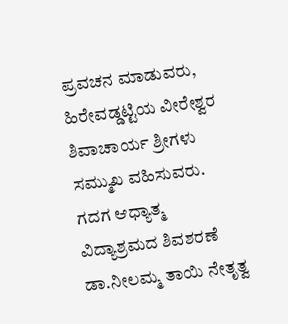ಪ್ರವಚನ ಮಾಡುವರು, ಹಿರೇವಡ್ಡಟ್ಟಿಯ ವೀರೇಶ್ವರ ಶಿವಾಚಾರ್ಯ ಶ್ರೀಗಳು ಸಮ್ಮುಖ ವಹಿಸುವರು.
ಗದಗ ಆಧ್ಯಾತ್ಮ ವಿದ್ಯಾಶ್ರಮದ ಶಿವಶರಣೆ ಡಾ.ನೀಲಮ್ಮ ತಾಯಿ ನೇತೃತ್ವ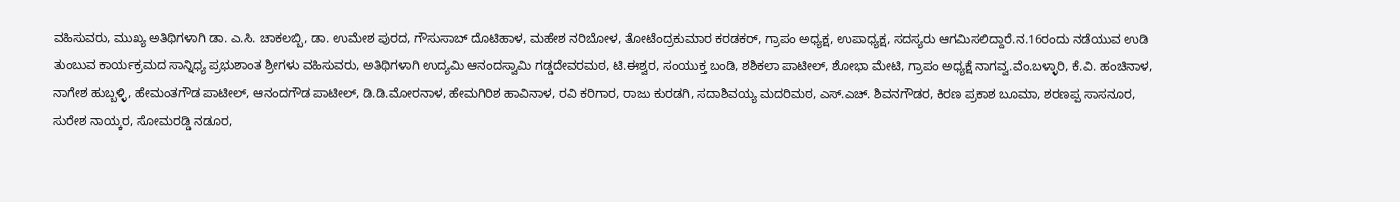ವಹಿಸುವರು, ಮುಖ್ಯ ಅತಿಥಿಗಳಾಗಿ ಡಾ. ಎ.ಸಿ. ಚಾಕಲಬ್ಬಿ, ಡಾ. ಉಮೇಶ ಪುರದ, ಗೌಸುಸಾಬ್ ದೊಟಿಹಾಳ, ಮಹೇಶ ನರಿಬೋಳ, ತೋಟೆಂದ್ರಕುಮಾರ ಕರಡಕರ್, ಗ್ರಾಪಂ ಅಧ್ಯಕ್ಷ, ಉಪಾಧ್ಯಕ್ಷ, ಸದಸ್ಯರು ಆಗಮಿಸಲಿದ್ದಾರೆ.ನ.16ರಂದು ನಡೆಯುವ ಉಡಿ ತುಂಬುವ ಕಾರ್ಯಕ್ರಮದ ಸಾನ್ನಿಧ್ಯ ಪ್ರಭುಶಾಂತ ಶ್ರೀಗಳು ವಹಿಸುವರು, ಅತಿಥಿಗಳಾಗಿ ಉದ್ಯಮಿ ಆನಂದಸ್ವಾಮಿ ಗಡ್ಡದೇವರಮಠ, ಟಿ.ಈಶ್ವರ, ಸಂಯುಕ್ತ ಬಂಡಿ, ಶಶಿಕಲಾ ಪಾಟೀಲ್, ಶೋಭಾ ಮೇಟಿ, ಗ್ರಾಪಂ ಅಧ್ಯಕ್ಷೆ ನಾಗವ್ವ.ವೆಂ.ಬಳ್ಳಾರಿ, ಕೆ.ವಿ. ಹಂಚಿನಾಳ, ನಾಗೇಶ ಹುಬ್ಬಳ್ಳಿ, ಹೇಮಂತಗೌಡ ಪಾಟೀಲ್, ಆನಂದಗೌಡ ಪಾಟೀಲ್, ಡಿ.ಡಿ.ಮೋರನಾಳ, ಹೇಮಗಿರಿಶ ಹಾವಿನಾಳ, ರವಿ ಕರಿಗಾರ, ರಾಜು ಕುರಡಗಿ, ಸದಾಶಿವಯ್ಯ ಮದರಿಮಠ, ಎಸ್.ಎಚ್. ಶಿವನಗೌಡರ, ಕಿರಣ ಪ್ರಕಾಶ ಬೂಮಾ, ಶರಣಪ್ಪ ಸಾಸನೂರ, ಸುರೇಶ ನಾಯ್ಕರ, ಸೋಮರಡ್ಡಿ ನಡೂರ,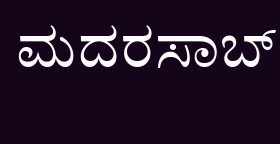ಮದರಸಾಬ್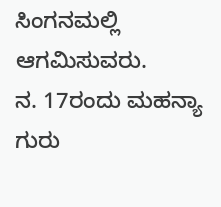ಸಿಂಗನಮಲ್ಲಿ ಆಗಮಿಸುವರು.
ನ. 17ರಂದು ಮಹನ್ಯಾ ಗುರು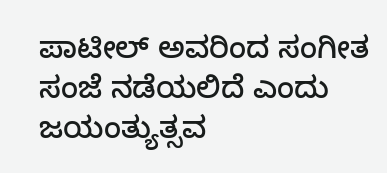ಪಾಟೀಲ್ ಅವರಿಂದ ಸಂಗೀತ ಸಂಜೆ ನಡೆಯಲಿದೆ ಎಂದು ಜಯಂತ್ಯುತ್ಸವ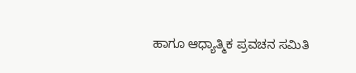ಹಾಗೂ ಆಧ್ಯಾತ್ಮಿಕ ಪ್ರವಚನ ಸಮಿತಿ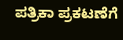ಪತ್ರಿಕಾ ಪ್ರಕಟಣೆಗೆ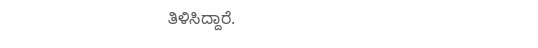ತಿಳಿಸಿದ್ದಾರೆ.